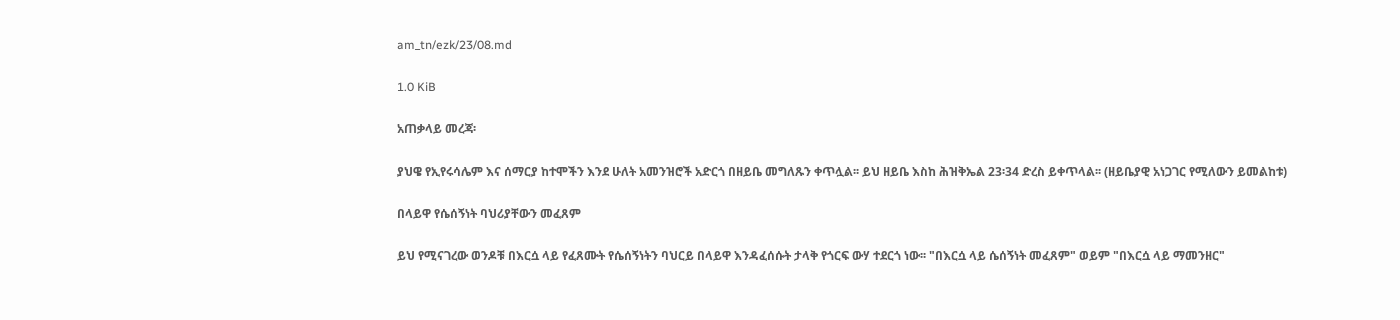am_tn/ezk/23/08.md

1.0 KiB

አጠቃላይ መረጃ፡

ያህዌ የኢየሩሳሌም እና ሰማርያ ከተሞችን እንደ ሁለት አመንዝሮች አድርጎ በዘይቤ መግለጹን ቀጥሏል፡፡ ይህ ዘይቤ እስከ ሕዝቅኤል 23፡34 ድረስ ይቀጥላል፡፡ (ዘይቤያዊ አነጋገር የሚለውን ይመልከቱ)

በላይዋ የሴሰኝነት ባህሪያቸውን መፈጸም

ይህ የሚናገረው ወንዶቹ በእርሷ ላይ የፈጸሙት የሴሰኝነትን ባህርይ በላይዋ እንዳፈሰሱት ታላቅ የጎርፍ ውሃ ተደርጎ ነው፡፡ "በእርሷ ላይ ሴሰኝነት መፈጸም" ወይም "በእርሷ ላይ ማመንዘር"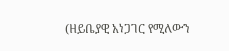(ዘይቤያዊ አነጋገር የሚለውን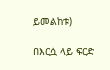ይመልከቱ)

በእርሷ ላይ ፍርድ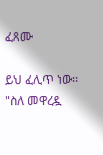ፈጸሙ

ይህ ፈሊጥ ነው፡፡ "ስለ መዋረዷ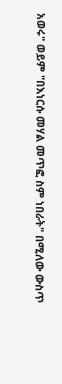አወሩ" ወይም "በእነርሱ መሃል መጥፎ ስም ነበራት" በሚለው ውስጥ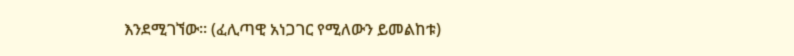እንደሚገኘው፡፡ (ፈሊጣዊ አነጋገር የሚለውን ይመልከቱ)